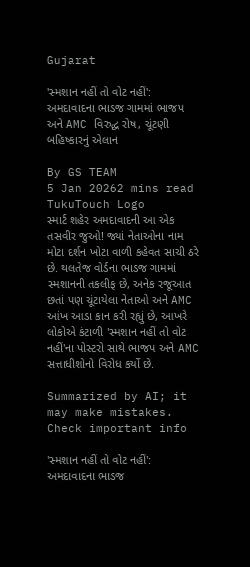Gujarat

'સ્મશાન નહીં તો વોટ નહીં': અમદાવાદના ભાડજ ગામમાં ભાજપ અને AMC વિરુદ્ધ રોષ, ચૂંટણી બહિષ્કારનું એલાન

By GS TEAM
5 Jan 20262 mins read
TukuTouch Logo
સ્માર્ટ શહેર અમદાવાદની આ એક તસવીર જુઓ! જ્યાં નેતાઓના નામ મોટા દર્શન ખોટા વાળી કહેવત સાચી ઠરે છે. થલતેજ વોર્ડના ભાડજ ગામમાં સ્મશાનની તકલીફ છે, અનેક રજૂઆત છતાં પણ ચૂંટાયેલા નેતાઓ અને AMC આંખ આડા કાન કરી રહ્યું છે, આખરે લોકોએ કંટાળી 'સ્મશાન નહીં તો વોટ નહીં'ના પોસ્ટરો સાથે ભાજપ અને AMC સત્તાધીશોનો વિરોધ કર્યો છે.

Summarized by AI; it may make mistakes. Check important info

'સ્મશાન નહીં તો વોટ નહીં': અમદાવાદના ભાડજ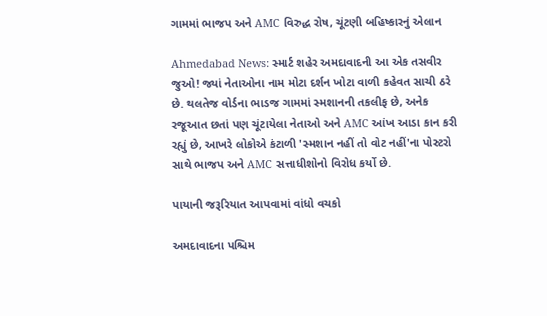ગામમાં ભાજપ અને AMC વિરુદ્ધ રોષ, ચૂંટણી બહિષ્કારનું એલાન

Ahmedabad News: સ્માર્ટ શહેર અમદાવાદની આ એક તસવીર જુઓ! જ્યાં નેતાઓના નામ મોટા દર્શન ખોટા વાળી કહેવત સાચી ઠરે છે. થલતેજ વોર્ડના ભાડજ ગામમાં સ્મશાનની તકલીફ છે, અનેક રજૂઆત છતાં પણ ચૂંટાયેલા નેતાઓ અને AMC આંખ આડા કાન કરી રહ્યું છે, આખરે લોકોએ કંટાળી 'સ્મશાન નહીં તો વોટ નહીં'ના પોસ્ટરો સાથે ભાજપ અને AMC સત્તાધીશોનો વિરોધ કર્યો છે.

પાયાની જરૂરિયાત આપવામાં વાંધો વચકો

અમદાવાદના પશ્ચિમ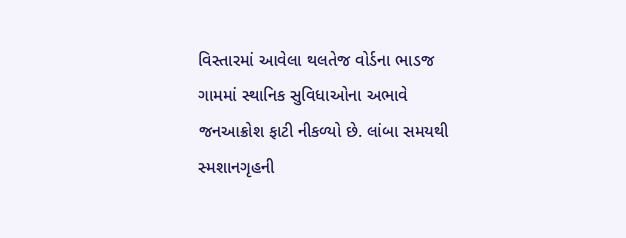વિસ્તારમાં આવેલા થલતેજ વોર્ડના ભાડજ ગામમાં સ્થાનિક સુવિધાઓના અભાવે જનઆક્રોશ ફાટી નીકળ્યો છે. લાંબા સમયથી સ્મશાનગૃહની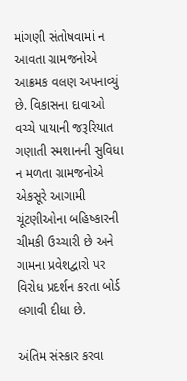માંગણી સંતોષવામાં ન આવતા ગ્રામજનોએ આક્રમક વલણ અપનાવ્યું છે. વિકાસના દાવાઓ વચ્ચે પાયાની જરૂરિયાત ગણાતી સ્મશાનની સુવિધા ન મળતા ગ્રામજનોએ એકસૂરે આગામી ચૂંટણીઓના બહિષ્કારની ચીમકી ઉચ્ચારી છે અને ગામના પ્રવેશદ્વારો પર વિરોધ પ્રદર્શન કરતા બોર્ડ લગાવી દીધા છે.

અંતિમ સંસ્કાર કરવા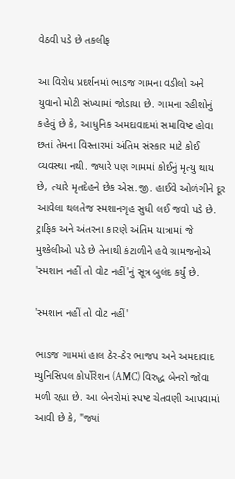વેઠવી પડે છે તકલીફ

આ વિરોધ પ્રદર્શનમાં ભાડજ ગામના વડીલો અને યુવાનો મોટી સંખ્યામાં જોડાયા છે. ગામના રહીશોનું કહેવું છે કે, આધુનિક અમદાવાદમાં સમાવિષ્ટ હોવા છતાં તેમના વિસ્તારમાં અંતિમ સંસ્કાર માટે કોઈ વ્યવસ્થા નથી. જ્યારે પણ ગામમાં કોઈનું મૃત્યુ થાય છે, ત્યારે મૃતદેહને છેક એસ.જી. હાઈવે ઓળંગીને દૂર આવેલા થલતેજ સ્મશાનગૃહ સુધી લઈ જવો પડે છે. ટ્રાફિક અને અંતરના કારણે અંતિમ યાત્રામાં જે મુશ્કેલીઓ પડે છે તેનાથી કંટાળીને હવે ગ્રામજનોએ 'સ્મશાન નહીં તો વોટ નહીં'નું સૂત્ર બુલંદ કર્યું છે.

'સ્મશાન નહીં તો વોટ નહીં'

ભાડજ ગામમાં હાલ ઠેર-ઠેર ભાજપ અને અમદાવાદ મ્યુનિસિપલ કોર્પોરેશન (AMC) વિરુદ્ધ બેનરો જોવા મળી રહ્યા છે. આ બેનરોમાં સ્પષ્ટ ચેતવણી આપવામાં આવી છે કે, "જ્યાં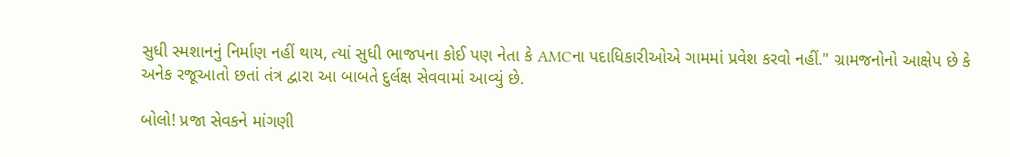સુધી સ્મશાનનું નિર્માણ નહીં થાય, ત્યાં સુધી ભાજપના કોઈ પણ નેતા કે AMCના પદાધિકારીઓએ ગામમાં પ્રવેશ કરવો નહીં." ગ્રામજનોનો આક્ષેપ છે કે અનેક રજૂઆતો છતાં તંત્ર દ્વારા આ બાબતે દુર્લક્ષ સેવવામાં આવ્યું છે.

બોલો! પ્રજા સેવકને માંગણી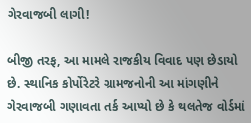ગેરવાજબી લાગી!

બીજી તરફ, આ મામલે રાજકીય વિવાદ પણ છેડાયો છે. સ્થાનિક કોર્પોરેટરે ગ્રામજનોની આ માંગણીને ગેરવાજબી ગણાવતા તર્ક આપ્યો છે કે થલતેજ વોર્ડમાં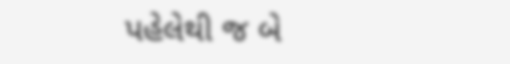પહેલેથી જ બે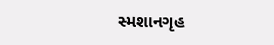સ્મશાનગૃહ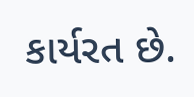કાર્યરત છે.